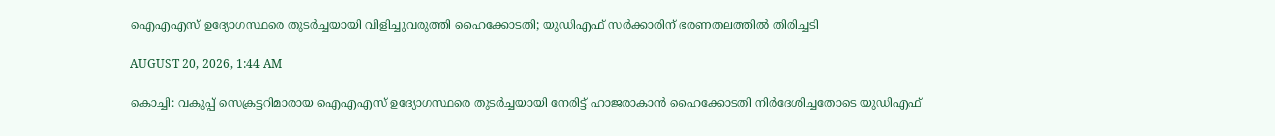ഐഎഎസ് ഉദ്യോഗസ്ഥരെ തുടർച്ചയായി വിളിച്ചുവരുത്തി ഹൈക്കോടതി; യുഡിഎഫ് സർക്കാരിന് ഭരണതലത്തിൽ തിരിച്ചടി

AUGUST 20, 2026, 1:44 AM

കൊച്ചി: വകുപ്പ് സെക്രട്ടറിമാരായ ഐഎഎസ് ഉദ്യോഗസ്ഥരെ തുടർച്ചയായി നേരിട്ട് ഹാജരാകാൻ ഹൈക്കോടതി നിർദേശിച്ചതോടെ യുഡിഎഫ്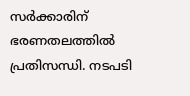സർക്കാരിന് ഭരണതലത്തിൽ പ്രതിസന്ധി. നടപടി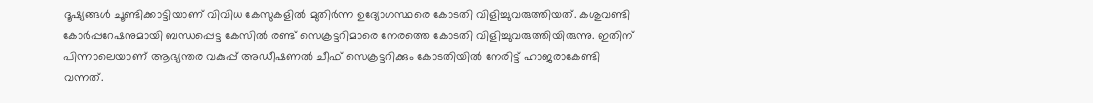ദൂഷ്യങ്ങൾ ചൂണ്ടിക്കാട്ടിയാണ് വിവിധ കേസുകളിൽ മുതിർന്ന ഉദ്യോഗസ്ഥരെ കോടതി വിളിച്ചുവരുത്തിയത്. കശുവണ്ടി കോർപ്പറേഷനുമായി ബന്ധപ്പെട്ട കേസിൽ രണ്ട് സെക്രട്ടറിമാരെ നേരത്തെ കോടതി വിളിച്ചുവരുത്തിയിരുന്നു. ഇതിന് പിന്നാലെയാണ് ആഭ്യന്തര വകുപ്പ് അഡീഷണൽ ചീഫ് സെക്രട്ടറിക്കും കോടതിയിൽ നേരിട്ട് ഹാജരാകേണ്ടി വന്നത്.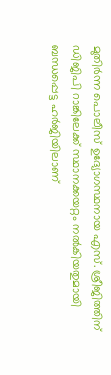മുതിർന്ന പൊലീസ് ഉദ്യോഗസ്ഥനായ എസ്. ശ്രീജിത്തിന് ഡിജിപി റാങ്കിലേക്ക് സ്ഥാനക്കയറ്റം നൽകിയതുമായി ബന്ധപ്പെട്ട ഹർജിയിലാണ്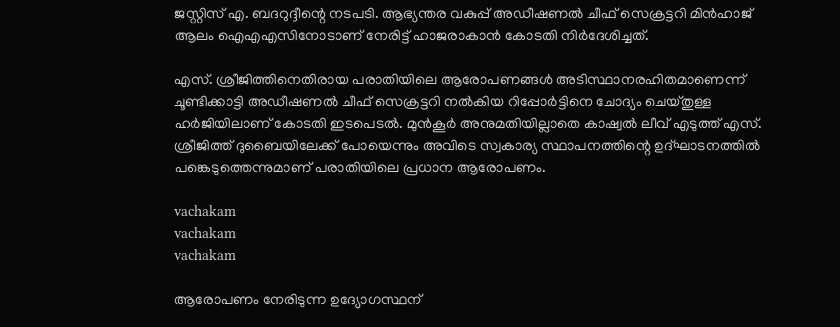ജസ്റ്റിസ് എ. ബദറുദ്ദീന്റെ നടപടി. ആഭ്യന്തര വകുപ്പ് അഡീഷണൽ ചീഫ് സെക്രട്ടറി മിൻഹാജ് ആലം ഐഎഎസിനോടാണ് നേരിട്ട് ഹാജരാകാൻ കോടതി നിർദേശിച്ചത്.

എസ്. ശ്രീജിത്തിനെതിരായ പരാതിയിലെ ആരോപണങ്ങൾ അടിസ്ഥാനരഹിതമാണെന്ന് ചൂണ്ടിക്കാട്ടി അഡീഷണൽ ചീഫ് സെക്രട്ടറി നൽകിയ റിപ്പോർട്ടിനെ ചോദ്യം ചെയ്തുള്ള ഹർജിയിലാണ് കോടതി ഇടപെടൽ. മുൻകൂർ അനുമതിയില്ലാതെ കാഷ്വൽ ലീവ് എടുത്ത് എസ്. ശ്രീജിത്ത് ദുബൈയിലേക്ക് പോയെന്നും അവിടെ സ്വകാര്യ സ്ഥാപനത്തിന്റെ ഉദ്ഘാടനത്തിൽ പങ്കെടുത്തെന്നുമാണ് പരാതിയിലെ പ്രധാന ആരോപണം.

vachakam
vachakam
vachakam

ആരോപണം നേരിടുന്ന ഉദ്യോഗസ്ഥന്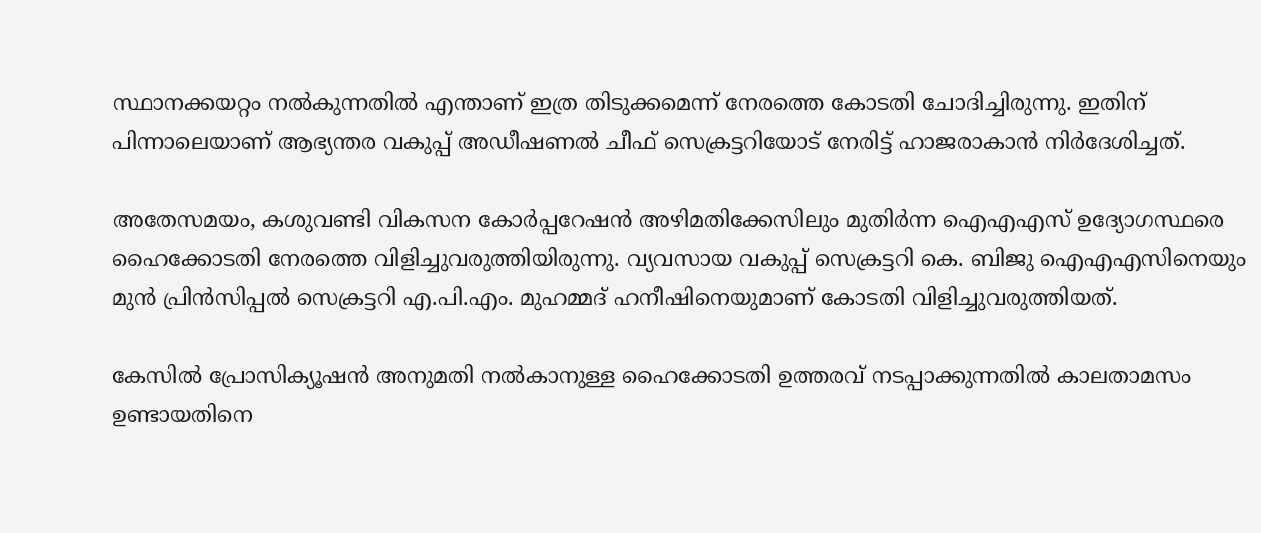സ്ഥാനക്കയറ്റം നൽകുന്നതിൽ എന്താണ് ഇത്ര തിടുക്കമെന്ന് നേരത്തെ കോടതി ചോദിച്ചിരുന്നു. ഇതിന് പിന്നാലെയാണ് ആഭ്യന്തര വകുപ്പ് അഡീഷണൽ ചീഫ് സെക്രട്ടറിയോട് നേരിട്ട് ഹാജരാകാൻ നിർദേശിച്ചത്.

അതേസമയം, കശുവണ്ടി വികസന കോർപ്പറേഷൻ അഴിമതിക്കേസിലും മുതിർന്ന ഐഎഎസ് ഉദ്യോഗസ്ഥരെ ഹൈക്കോടതി നേരത്തെ വിളിച്ചുവരുത്തിയിരുന്നു. വ്യവസായ വകുപ്പ് സെക്രട്ടറി കെ. ബിജു ഐഎഎസിനെയും മുൻ പ്രിൻസിപ്പൽ സെക്രട്ടറി എ.പി.എം. മുഹമ്മദ് ഹനീഷിനെയുമാണ് കോടതി വിളിച്ചുവരുത്തിയത്.

കേസിൽ പ്രോസിക്യൂഷൻ അനുമതി നൽകാനുള്ള ഹൈക്കോടതി ഉത്തരവ് നടപ്പാക്കുന്നതിൽ കാലതാമസം ഉണ്ടായതിനെ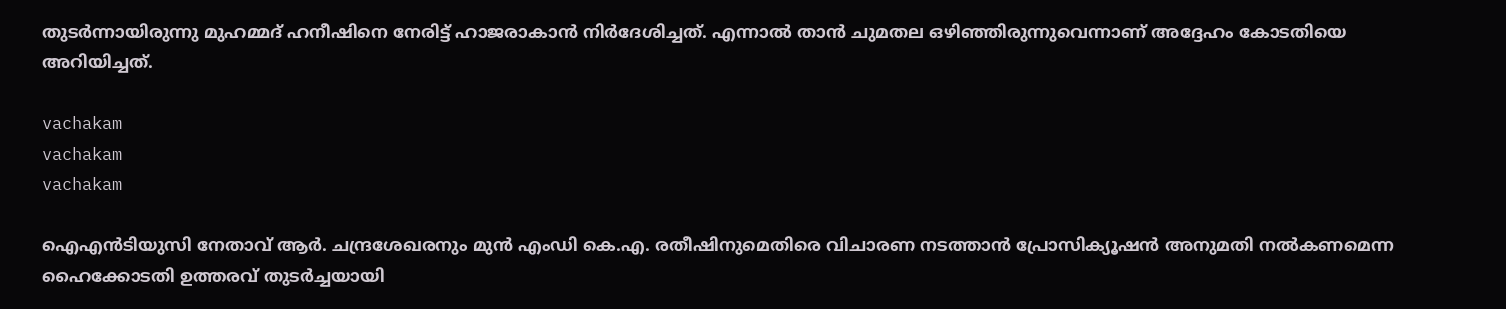തുടർന്നായിരുന്നു മുഹമ്മദ് ഹനീഷിനെ നേരിട്ട് ഹാജരാകാൻ നിർദേശിച്ചത്. എന്നാൽ താൻ ചുമതല ഒഴിഞ്ഞിരുന്നുവെന്നാണ് അദ്ദേഹം കോടതിയെ അറിയിച്ചത്.

vachakam
vachakam
vachakam

ഐഎൻടിയുസി നേതാവ് ആർ. ചന്ദ്രശേഖരനും മുൻ എംഡി കെ.എ. രതീഷിനുമെതിരെ വിചാരണ നടത്താൻ പ്രോസിക്യൂഷൻ അനുമതി നൽകണമെന്ന ഹൈക്കോടതി ഉത്തരവ് തുടർച്ചയായി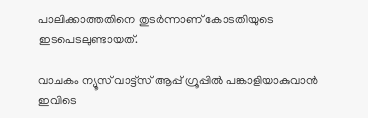പാലിക്കാത്തതിനെ തുടർന്നാണ് കോടതിയുടെ ഇടപെടലുണ്ടായത്.

വാചകം ന്യൂസ് വാട്ട്സ് ആപ്പ് ഗ്രൂപ്പിൽ പങ്കാളിയാകുവാൻ ഇവിടെ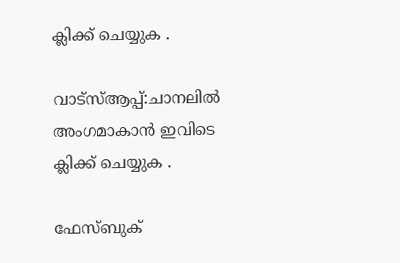ക്ലിക്ക് ചെയ്യുക .

വാട്സ്ആപ്പ്:ചാനലിൽ അംഗമാകാൻ ഇവിടെ ക്ലിക്ക് ചെയ്യുക .

ഫേസ്ബുക്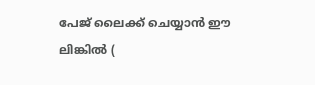പേജ് ലൈക്ക് ചെയ്യാൻ ഈ ലിങ്കിൽ (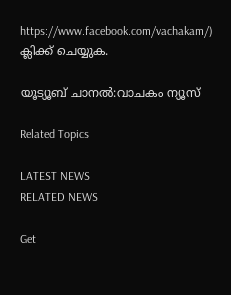https://www.facebook.com/vachakam/) ക്ലിക്ക് ചെയ്യുക.

യൂട്യൂബ് ചാനൽ:വാചകം ന്യൂസ്

Related Topics

LATEST NEWS
RELATED NEWS

Get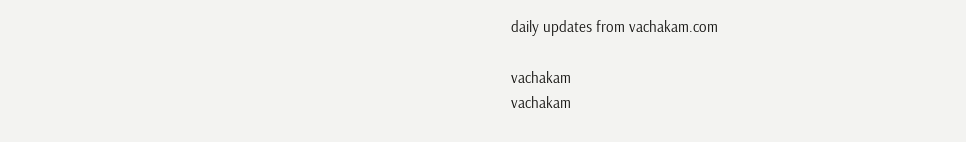daily updates from vachakam.com

vachakam
vachakam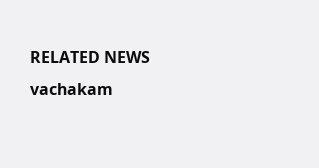RELATED NEWS
vachakam